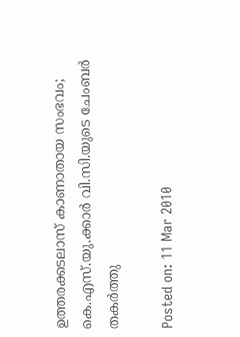ഉത്തരക്കടലാസ് കാണാതായ സംഭവം; കെ.എസ്.യു.ക്കാര്‍ വി.സി.യുടെ ചേംബര്‍ തകര്‍ത്തു

Posted on: 11 Mar 2010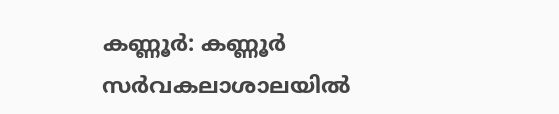കണ്ണൂര്‍: കണ്ണൂര്‍ സര്‍വകലാശാലയില്‍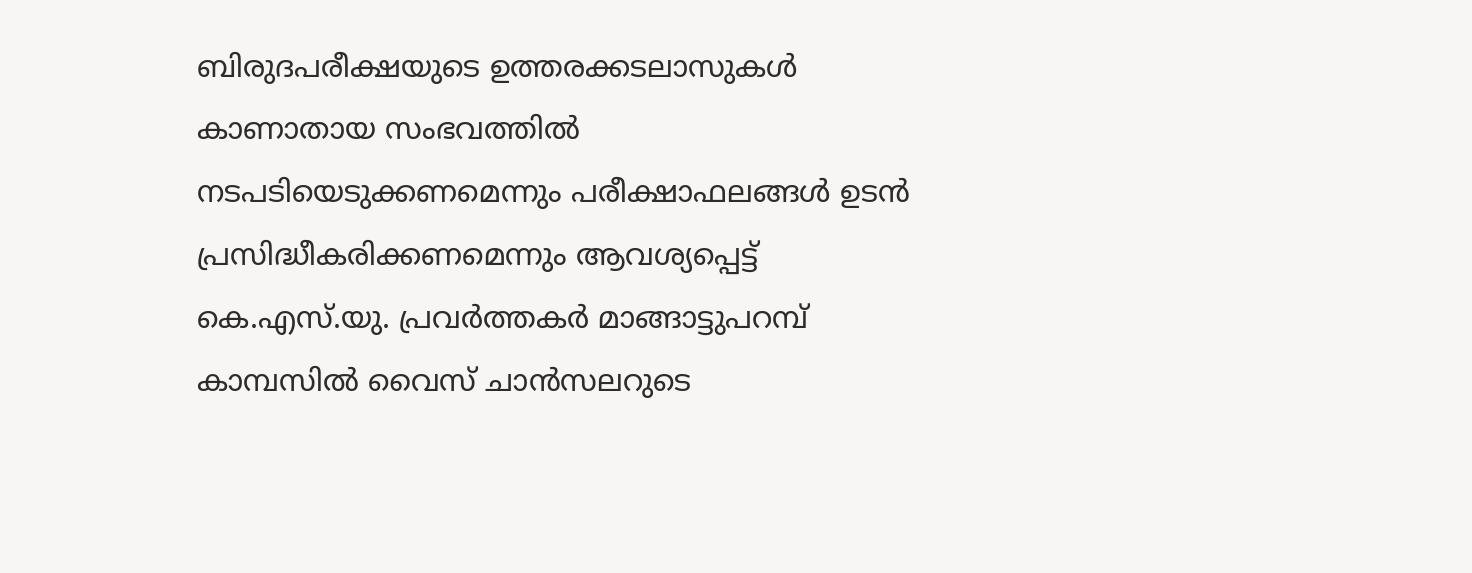ബിരുദപരീക്ഷയുടെ ഉത്തരക്കടലാസുകള്‍ കാണാതായ സംഭവത്തില്‍ നടപടിയെടുക്കണമെന്നും പരീക്ഷാഫലങ്ങള്‍ ഉടന്‍ പ്രസിദ്ധീകരിക്കണമെന്നും ആവശ്യപ്പെട്ട് കെ.എസ്.യു. പ്രവര്‍ത്തകര്‍ മാങ്ങാട്ടുപറമ്പ് കാമ്പസില്‍ വൈസ് ചാന്‍സലറുടെ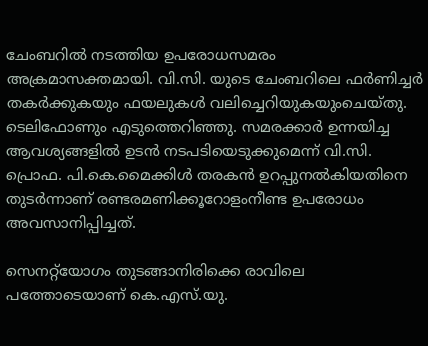ചേംബറില്‍ നടത്തിയ ഉപരോധസമരം അക്രമാസക്തമായി. വി.സി. യുടെ ചേംബറിലെ ഫര്‍ണിച്ചര്‍ തകര്‍ക്കുകയും ഫയലുകള്‍ വലിച്ചെറിയുകയുംചെയ്തു. ടെലിഫോണും എടുത്തെറിഞ്ഞു. സമരക്കാര്‍ ഉന്നയിച്ച ആവശ്യങ്ങളില്‍ ഉടന്‍ നടപടിയെടുക്കുമെന്ന് വി.സി. പ്രൊഫ. പി.കെ.മൈക്കിള്‍ തരകന്‍ ഉറപ്പുനല്‍കിയതിനെ തുടര്‍ന്നാണ് രണ്ടരമണിക്കൂറോളംനീണ്ട ഉപരോധം അവസാനിപ്പിച്ചത്.

സെനറ്റ്‌യോഗം തുടങ്ങാനിരിക്കെ രാവിലെ പത്തോടെയാണ് കെ.എസ്.യു.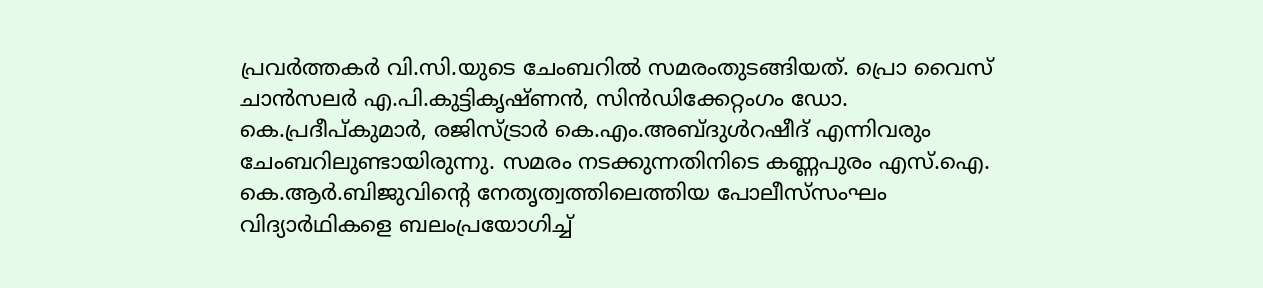പ്രവര്‍ത്തകര്‍ വി.സി.യുടെ ചേംബറില്‍ സമരംതുടങ്ങിയത്. പ്രൊ വൈസ് ചാന്‍സലര്‍ എ.പി.കുട്ടികൃഷ്ണന്‍, സിന്‍ഡിക്കേറ്റംഗം ഡോ. കെ.പ്രദീപ്കുമാര്‍, രജിസ്ട്രാര്‍ കെ.എം.അബ്ദുള്‍റഷീദ് എന്നിവരും ചേംബറിലുണ്ടായിരുന്നു. സമരം നടക്കുന്നതിനിടെ കണ്ണപുരം എസ്.ഐ. കെ.ആര്‍.ബിജുവിന്റെ നേതൃത്വത്തിലെത്തിയ പോലീസ്‌സംഘം വിദ്യാര്‍ഥികളെ ബലംപ്രയോഗിച്ച്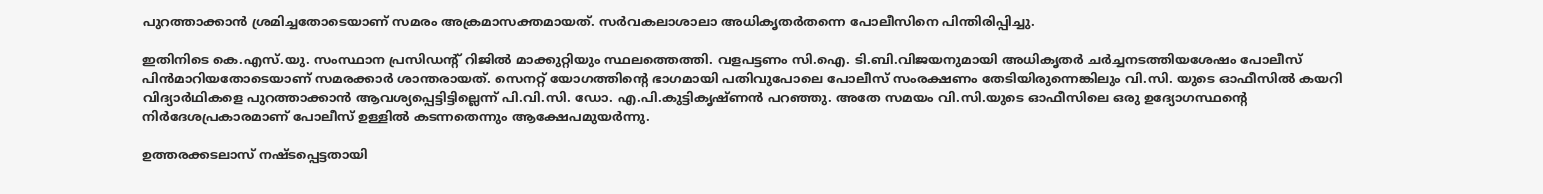പുറത്താക്കാന്‍ ശ്രമിച്ചതോടെയാണ് സമരം അക്രമാസക്തമായത്. സര്‍വകലാശാലാ അധികൃതര്‍തന്നെ പോലീസിനെ പിന്തിരിപ്പിച്ചു.

ഇതിനിടെ കെ.എസ്.യു. സംസ്ഥാന പ്രസിഡന്റ് റിജില്‍ മാക്കുറ്റിയും സ്ഥലത്തെത്തി. വളപട്ടണം സി.ഐ. ടി.ബി.വിജയനുമായി അധികൃതര്‍ ചര്‍ച്ചനടത്തിയശേഷം പോലീസ് പിന്‍മാറിയതോടെയാണ് സമരക്കാര്‍ ശാന്തരായത്. സെനറ്റ് യോഗത്തിന്റെ ഭാഗമായി പതിവുപോലെ പോലീസ് സംരക്ഷണം തേടിയിരുന്നെങ്കിലും വി.സി. യുടെ ഓഫീസില്‍ കയറി വിദ്യാര്‍ഥികളെ പുറത്താക്കാന്‍ ആവശ്യപ്പെട്ടിട്ടില്ലെന്ന് പി.വി.സി. ഡോ. എ.പി.കുട്ടികൃഷ്ണന്‍ പറഞ്ഞു. അതേ സമയം വി.സി.യുടെ ഓഫീസിലെ ഒരു ഉദ്യോഗസ്ഥന്റെ നിര്‍ദേശപ്രകാരമാണ് പോലീസ് ഉള്ളില്‍ കടന്നതെന്നും ആക്ഷേപമുയര്‍ന്നു.

ഉത്തരക്കടലാസ് നഷ്ടപ്പെട്ടതായി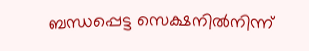ബന്ധപ്പെട്ട സെക്ഷനില്‍നിന്ന്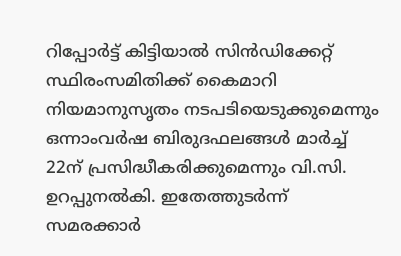റിപ്പോര്‍ട്ട് കിട്ടിയാല്‍ സിന്‍ഡിക്കേറ്റ് സ്ഥിരംസമിതിക്ക് കൈമാറി നിയമാനുസൃതം നടപടിയെടുക്കുമെന്നും ഒന്നാംവര്‍ഷ ബിരുദഫലങ്ങള്‍ മാര്‍ച്ച് 22ന് പ്രസിദ്ധീകരിക്കുമെന്നും വി.സി. ഉറപ്പുനല്‍കി. ഇതേത്തുടര്‍ന്ന് സമരക്കാര്‍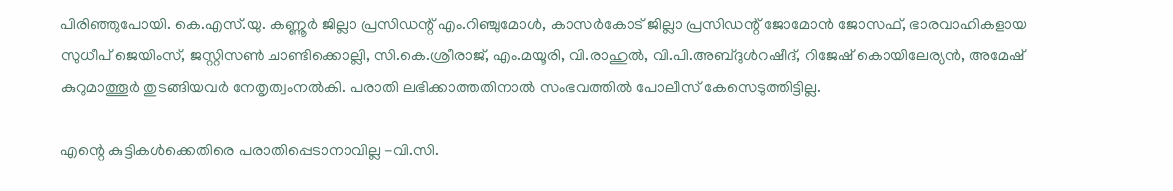പിരിഞ്ഞുപോയി. കെ.എസ്.യു. കണ്ണൂര്‍ ജില്ലാ പ്രസിഡന്റ് എം.റിഞ്ചുമോള്‍, കാസര്‍കോട് ജില്ലാ പ്രസിഡന്റ് ജോമോന്‍ ജോസഫ്, ഭാരവാഹികളായ സുധീപ് ജെയിംസ്, ജസ്റ്റിസണ്‍ ചാണ്ടിക്കൊല്ലി, സി.കെ.ശ്രീരാജ്, എം.മയൂരി, വി.രാഹുല്‍, വി.പി.അബ്ദുള്‍റഷീദ്, റിജേഷ് കൊയിലേര്യന്‍, അമേഷ് കുറുമാത്തൂര്‍ തുടങ്ങിയവര്‍ നേതൃത്വംനല്‍കി. പരാതി ലഭിക്കാത്തതിനാല്‍ സംഭവത്തില്‍ പോലീസ് കേസെടുത്തിട്ടില്ല.

എന്റെ കുട്ടികള്‍ക്കെതിരെ പരാതിപ്പെടാനാവില്ല -വി.സി.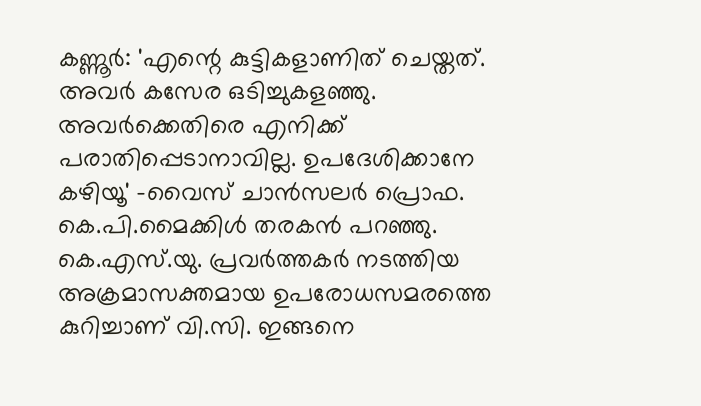കണ്ണൂര്‍: 'എന്റെ കുട്ടികളാണിത് ചെയ്തത്. അവര്‍ കസേര ഒടിച്ചുകളഞ്ഞു. അവര്‍ക്കെതിരെ എനിക്ക് പരാതിപ്പെടാനാവില്ല. ഉപദേശിക്കാനേ കഴിയൂ' -വൈസ് ചാന്‍സലര്‍ പ്രൊഫ. കെ.പി.മൈക്കിള്‍ തരകന്‍ പറഞ്ഞു. കെ.എസ്.യു. പ്രവര്‍ത്തകര്‍ നടത്തിയ അക്രമാസക്തമായ ഉപരോധസമരത്തെ കുറിച്ചാണ് വി.സി. ഇങ്ങനെ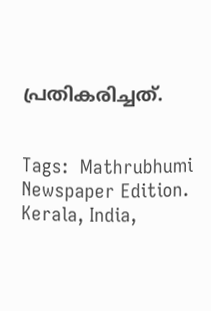പ്രതികരിച്ചത്.


Tags:  Mathrubhumi Newspaper Edition. Kerala, India,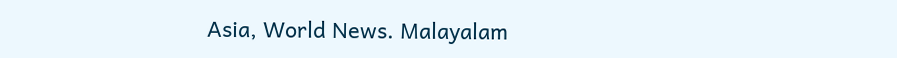Asia, World News. Malayalam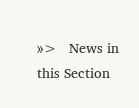»>   News in this Section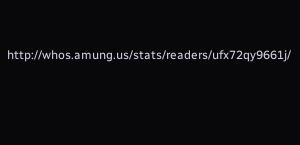http://whos.amung.us/stats/readers/ufx72qy9661j/